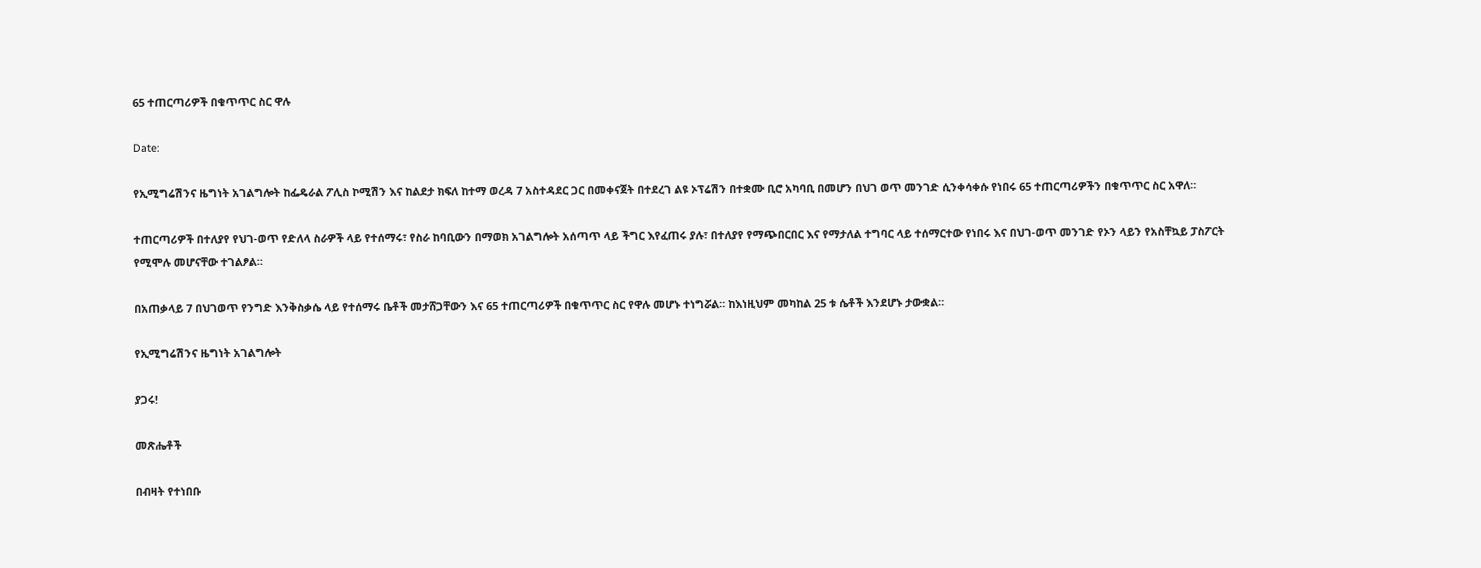65 ተጠርጣሪዎች በቁጥጥር ስር ዋሉ

Date:

የኢሚግሬሽንና ዜግነት አገልግሎት ከፌዴራል ፖሊስ ኮሚሽን እና ከልደታ ክፍለ ከተማ ወረዳ 7 አስተዳደር ጋር በመቀናጀት በተደረገ ልዩ ኦፕሬሽን በተቋሙ ቢሮ አካባቢ በመሆን በህገ ወጥ መንገድ ሲንቀሳቀሱ የነበሩ 65 ተጠርጣሪዎችን በቁጥጥር ስር አዋለ።

ተጠርጣሪዎች በተለያየ የህገ-ወጥ የድለላ ስራዎች ላይ የተሰማሩ፣ የስራ ከባቢውን በማወክ አገልግሎት አሰጣጥ ላይ ችግር እየፈጠሩ ያሉ፣ በተለያየ የማጭበርበር እና የማታለል ተግባር ላይ ተሰማርተው የነበሩ እና በህገ-ወጥ መንገድ የኦን ላይን የአስቸኳይ ፓስፖርት የሚሞሉ መሆናቸው ተገልፆል።

በአጠቃላይ 7 በህገወጥ የንግድ እንቅስቃሴ ላይ የተሰማሩ ቤቶች መታሸጋቸውን እና 65 ተጠርጣሪዎች በቁጥጥር ስር የዋሉ መሆኑ ተነግሯል። ከእነዚህም መካከል 25 ቱ ሴቶች እንደሆኑ ታውቋል።

የኢሚግሬሽንና ዜግነት አገልግሎት

ያጋሩ!

መጽሔቶች

በብዛት የተነበቡ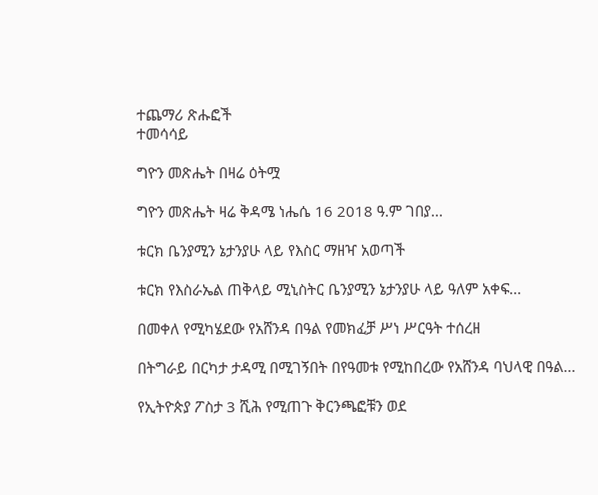ተጨማሪ ጽሑፎች
ተመሳሳይ

ግዮን መጽሔት በዛሬ ዕትሟ

ግዮን መጽሔት ዛሬ ቅዳሜ ነሔሴ 16 2018 ዓ.ም ገበያ...

ቱርክ ቤንያሚን ኔታንያሁ ላይ የእስር ማዘዣ አወጣች

ቱርክ የእስራኤል ጠቅላይ ሚኒስትር ቤንያሚን ኔታንያሁ ላይ ዓለም አቀፍ...

በመቀለ የሚካሄደው የአሸንዳ በዓል የመክፈቻ ሥነ ሥርዓት ተሰረዘ

በትግራይ በርካታ ታዳሚ በሚገኝበት በየዓመቱ የሚከበረው የአሸንዳ ባህላዊ በዓል...

የኢትዮጵያ ፖስታ 3 ሺሕ የሚጠጉ ቅርንጫፎቹን ወደ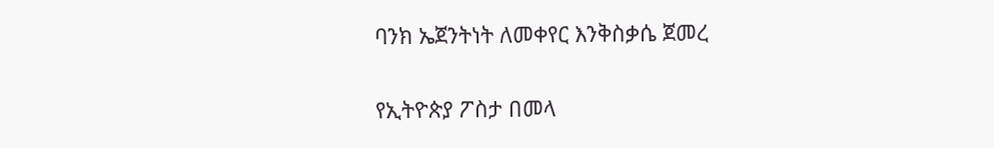ባንክ ኤጀንትነት ለመቀየር እንቅስቃሴ ጀመረ

የኢትዮጵያ ፖስታ በመላ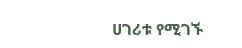ሀገሪቱ የሚገኙ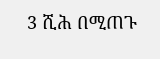3 ሺሕ በሚጠጉ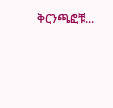ቅርንጫፎቹ...